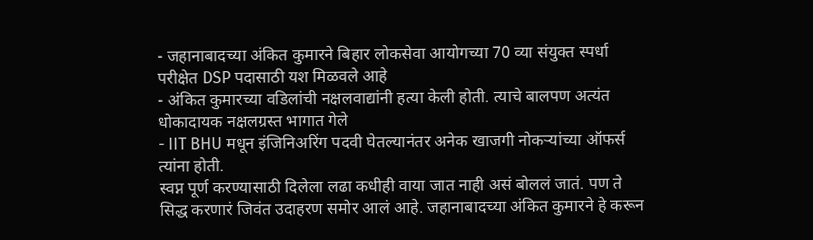- जहानाबादच्या अंकित कुमारने बिहार लोकसेवा आयोगच्या 70 व्या संयुक्त स्पर्धा परीक्षेत DSP पदासाठी यश मिळवले आहे
- अंकित कुमारच्या वडिलांची नक्षलवाद्यांनी हत्या केली होती. त्याचे बालपण अत्यंत धोकादायक नक्षलग्रस्त भागात गेले
- IIT BHU मधून इंजिनिअरिंग पदवी घेतल्यानंतर अनेक खाजगी नोकऱ्यांच्या ऑफर्स त्यांना होती.
स्वप्न पूर्ण करण्यासाठी दिलेला लढा कधीही वाया जात नाही असं बोललं जातं. पण ते सिद्ध करणारं जिवंत उदाहरण समोर आलं आहे. जहानाबादच्या अंकित कुमारने हे करून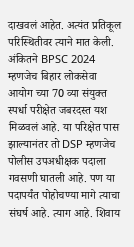दाखवलं आहेत. अत्यंत प्रतिकूल परिस्थितीवर त्याने मात केली. अंकितने BPSC 2024 म्हणजेच बिहार लोकसेवा आयोग च्या 70 व्या संयुक्त स्पर्धा परीक्षेत जबरदस्त यश मिळवलं आहे. या परिक्षेत पास झाल्यानंतर तो DSP म्हणजेच पोलीस उपअधीक्षक पदाला गवसणी घातली आहे. पण या पदापर्यंत पोहोचण्या मागे त्याचा संघर्ष आहे. त्याग आहे. शिवाय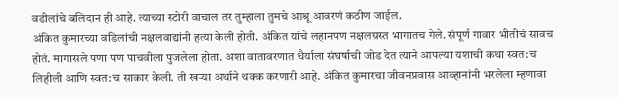वडीलांचे बलिदान ही आहे. त्याच्या स्टोरी वाचाल तर तुम्हाला तुमचे आश्रू आवरणं कठीण जाईल.
अंकित कुमारच्या वडिलांची नक्षलवाद्यांनी हत्या केली होती. अंकित यांचे लहानपण नक्षलग्रस्त भागातच गेले. संपूर्ण गावार भीतीचं सावच होतं. मागासले पणा पण पाचवीला पुजलेला होता. अशा वातावरणात धैर्याला संघर्षाची जोड देत त्याने आपल्या यशाची कथा स्वत:च लिहीली आणि स्वत:च साकार केली. ती खऱ्या अर्थाने थक्क करणारी आहे. अंकित कुमारचा जीवनप्रवास आव्हानांनी भरलेला म्हणावा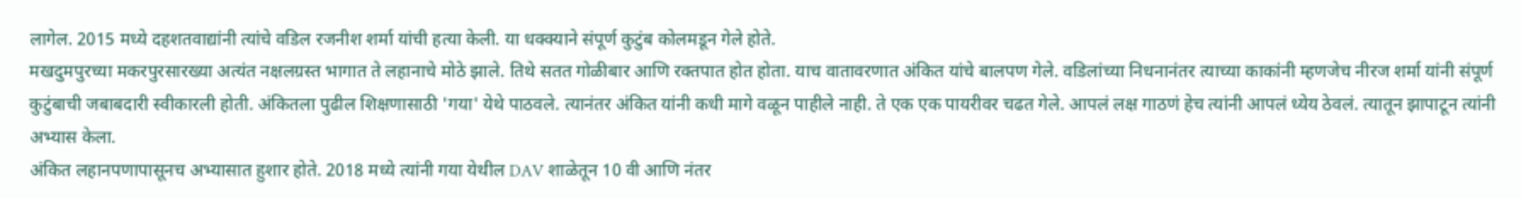लागेल. 2015 मध्ये दहशतवाद्यांनी त्यांचे वडिल रजनीश शर्मा यांची हत्या केली. या धक्क्याने संपूर्ण कुटुंब कोलमडून गेले होते.
मखदुमपुरच्या मकरपुरसारख्या अत्यंत नक्षलग्रस्त भागात ते लहानाचे मोठे झाले. तिथे सतत गोळीबार आणि रक्तपात होत होता. याच वातावरणात अंकित यांचे बालपण गेले. वडिलांच्या निधनानंतर त्याच्या काकांनी म्हणजेच नीरज शर्मा यांनी संपूर्ण कुटुंबाची जबाबदारी स्वीकारली होती. अंकितला पुढील शिक्षणासाठी 'गया' येथे पाठवले. त्यानंतर अंकित यांनी कधी मागे वळून पाहीले नाही. ते एक एक पायरीवर चढत गेले. आपलं लक्ष गाठणं हेच त्यांनी आपलं ध्येय ठेवलं. त्यातून झापाटून त्यांनी अभ्यास केला.
अंकित लहानपणापासूनच अभ्यासात हुशार होते. 2018 मध्ये त्यांनी गया येथील DAV शाळेतून 10 वी आणि नंतर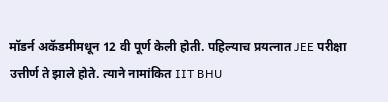मॉडर्न अकॅडमीमधून 12 वी पूर्ण केली होती. पहिल्याच प्रयत्नात JEE परीक्षा उत्तीर्ण ते झाले होते. त्याने नामांकित IIT BHU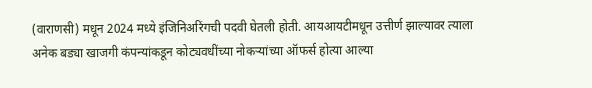(वाराणसी) मधून 2024 मध्ये इंजिनिअरिंगची पदवी घेतली होती. आयआयटीमधून उत्तीर्ण झाल्यावर त्याला अनेक बड्या खाजगी कंपन्यांकडून कोट्यवधींच्या नोकऱ्यांच्या ऑफर्स होत्या आल्या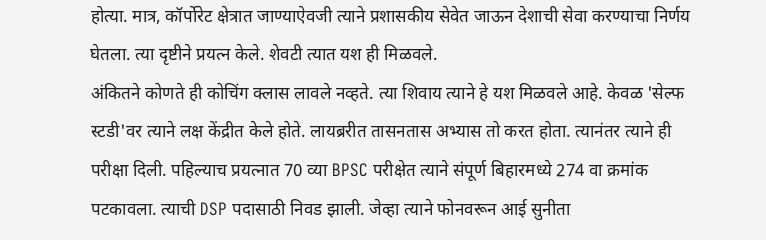होत्या. मात्र, कॉर्पोरेट क्षेत्रात जाण्याऐवजी त्याने प्रशासकीय सेवेत जाऊन देशाची सेवा करण्याचा निर्णय घेतला. त्या दृष्टीने प्रयत्न केले. शेवटी त्यात यश ही मिळवले.
अंकितने कोणते ही कोचिंग क्लास लावले नव्हते. त्या शिवाय त्याने हे यश मिळवले आहे. केवळ 'सेल्फ स्टडी'वर त्याने लक्ष केंद्रीत केले होते. लायब्ररीत तासनतास अभ्यास तो करत होता. त्यानंतर त्याने ही परीक्षा दिली. पहिल्याच प्रयत्नात 70 व्या BPSC परीक्षेत त्याने संपूर्ण बिहारमध्ये 274 वा क्रमांक पटकावला. त्याची DSP पदासाठी निवड झाली. जेव्हा त्याने फोनवरून आई सुनीता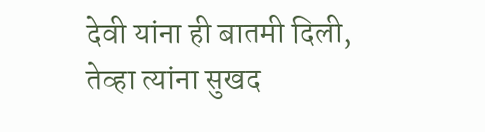देवी यांना ही बातमी दिली, तेव्हा त्यांना सुखद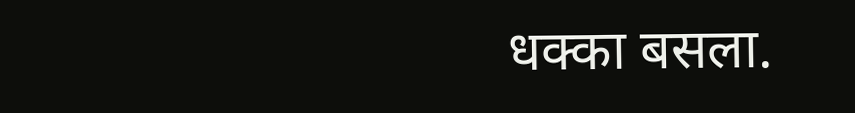धक्का बसला.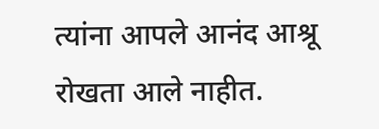त्यांना आपले आनंद आश्रू रोखता आले नाहीत.